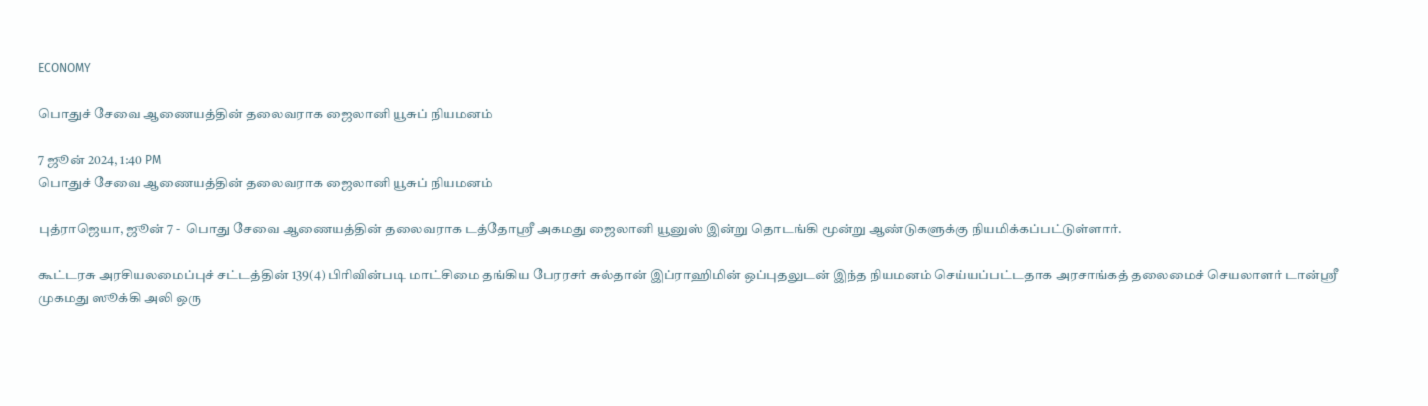ECONOMY

பொதுச் சேவை ஆணையத்தின் தலைவராக ஜைலானி யூசுப் நியமனம்

7 ஜூன் 2024, 1:40 PM
பொதுச் சேவை ஆணையத்தின் தலைவராக ஜைலானி யூசுப் நியமனம்

புத்ராஜெயா, ஜூன் 7 -  பொது சேவை ஆணையத்தின் தலைவராக டத்தோஸ்ரீ அகமது ஜைலானி யூனுஸ் இன்று தொடங்கி மூன்று ஆண்டுகளுக்கு நியமிக்கப்பட்டுள்ளார்.

கூட்டரசு அரசியலமைப்புச் சட்டத்தின் 139(4) பிரிவின்படி மாட்சிமை தங்கிய பேரரசர் சுல்தான் இப்ராஹிமின் ஒப்புதலுடன் இந்த நியமனம் செய்யப்பட்டதாக அரசாங்கத் தலைமைச் செயலாளர் டான்ஸ்ரீ முகமது ஸூக்கி அலி ஒரு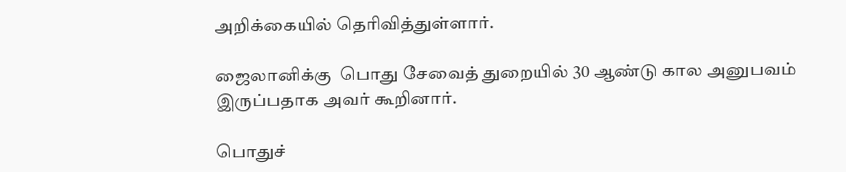அறிக்கையில் தெரிவித்துள்ளார்.

ஜைலானிக்கு  பொது சேவைத் துறையில் 30 ஆண்டு கால அனுபவம் இருப்பதாக அவர் கூறினார்.

பொதுச்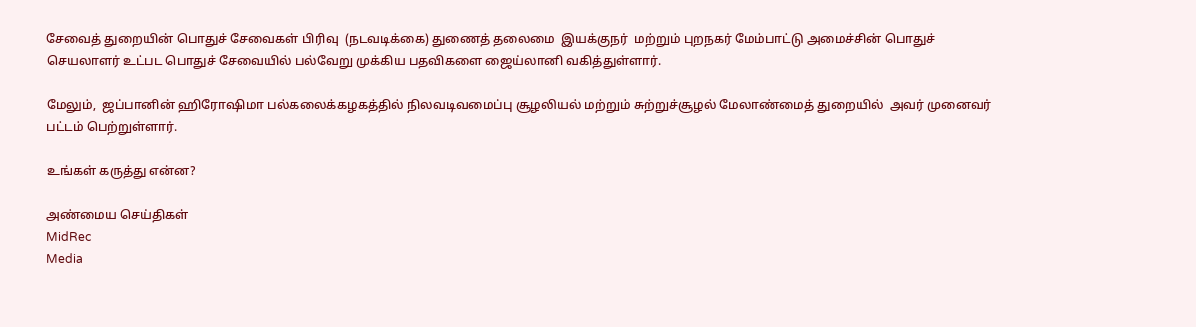சேவைத் துறையின் பொதுச் சேவைகள் பிரிவு  (நடவடிக்கை) துணைத் தலைமை  இயக்குநர்  மற்றும் புறநகர் மேம்பாட்டு அமைச்சின் பொதுச் செயலாளர் உட்பட பொதுச் சேவையில் பல்வேறு முக்கிய பதவிகளை ஜைய்லானி வகித்துள்ளார்.

மேலும்,  ஜப்பானின் ஹிரோஷிமா பல்கலைக்கழகத்தில் நிலவடிவமைப்பு சூழலியல் மற்றும் சுற்றுச்சூழல் மேலாண்மைத் துறையில்  அவர் முனைவர் பட்டம் பெற்றுள்ளார்.

உங்கள் கருத்து என்ன?

அண்மைய செய்திகள்
MidRec
Media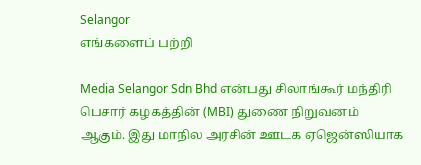Selangor
எங்களைப் பற்றி

Media Selangor Sdn Bhd என்பது சிலாங்கூர் மந்திரி பெசார் கழகத்தின் (MBI) துணை நிறுவனம் ஆகும். இது மாநில அரசின் ஊடக ஏஜென்ஸியாக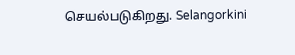செயல்படுகிறது. Selangorkini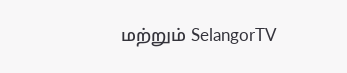மற்றும் SelangorTV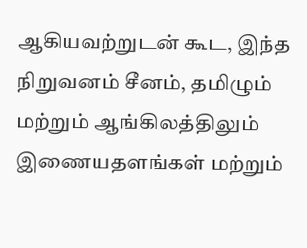ஆகியவற்றுடன் கூட, இந்த நிறுவனம் சீனம், தமிழும் மற்றும் ஆங்கிலத்திலும் இணையதளங்கள் மற்றும்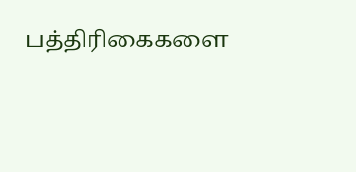பத்திரிகைகளை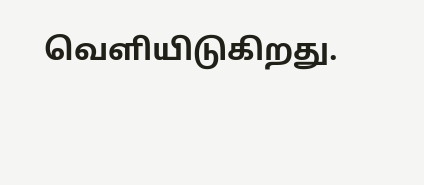வெளியிடுகிறது.